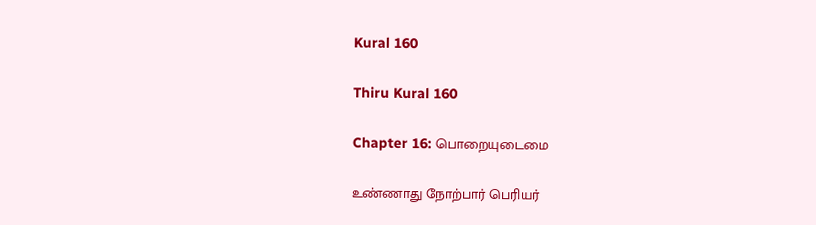Kural 160

Thiru Kural 160

Chapter 16: பொறையுடைமை

உண்ணாது நோற்பார் பெரியர்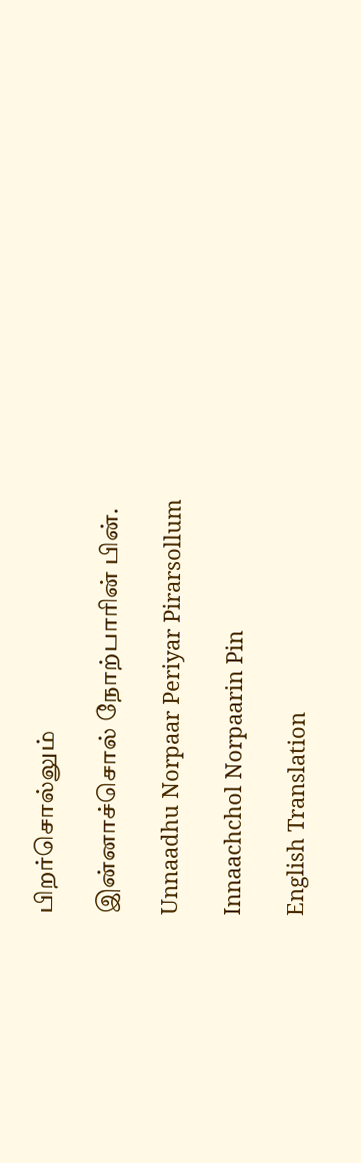பிறர்சொல்லும்

இன்னாச்சொல் நோற்பாரின் பின்.

Unnaadhu Norpaar Periyar Pirarsollum

Innaachchol Norpaarin Pin

English Translation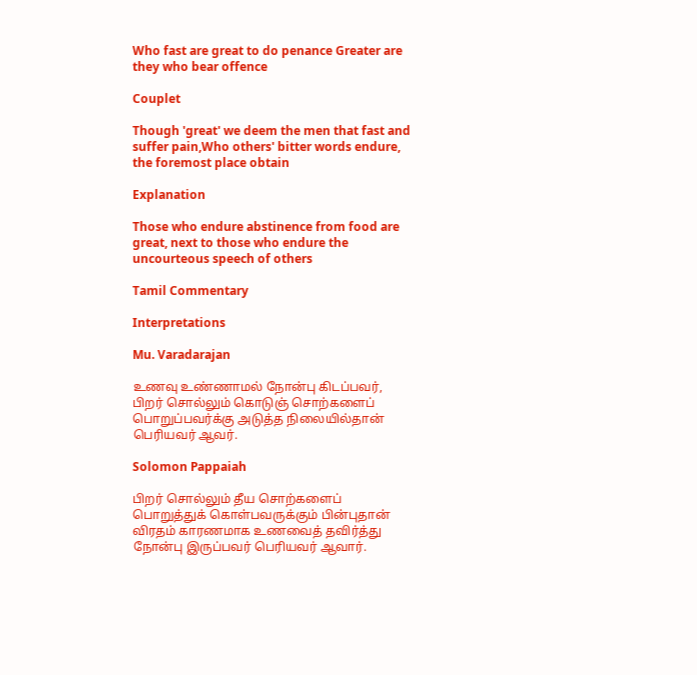Who fast are great to do penance Greater are they who bear offence

Couplet

Though 'great' we deem the men that fast and suffer pain,Who others' bitter words endure, the foremost place obtain

Explanation

Those who endure abstinence from food are great, next to those who endure the uncourteous speech of others

Tamil Commentary

Interpretations

Mu. Varadarajan

உணவு உண்ணாமல் நோன்பு கிடப்பவர், பிறர் ‌சொல்லும் கொடுஞ் சொற்களைப் பொறுப்பவர்க்கு அடுத்த நிலையில்தான் பெரியவர் ஆவர்.

Solomon Pappaiah

பிறர் சொல்லும் தீய சொற்களைப் பொறுத்துக் கொள்பவருக்கும் பின்புதான் விரதம் காரணமாக உணவைத் தவிர்த்து நோன்பு இருப்பவர் பெரியவர் ஆவார்.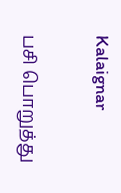Kalaignar

பசி பொறுத்து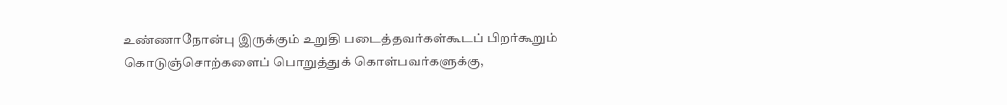உண்ணாநோன்பு இருக்கும் உறுதி படைத்தவர்கள்கூடப் பிறர்கூறும் கொடுஞ்சொற்களைப் பொறுத்துக் கொள்பவர்களுக்கு,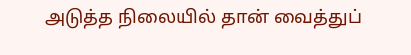அடுத்த நிலையில் தான் வைத்துப்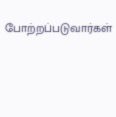போற்றப்படுவார்கள்